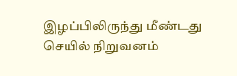இழப்பிலிருந்து மீண்டது செயில் நிறுவனம்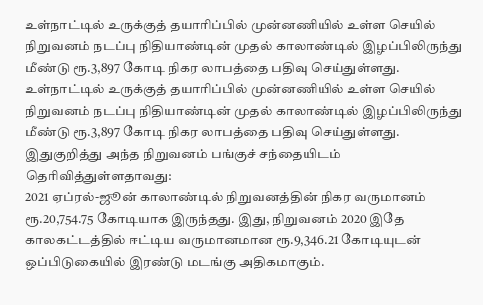உள்நாட்டில் உருக்குத் தயாரிப்பில் முன்னணியில் உள்ள செயில் நிறுவனம் நடப்பு நிதியாண்டின் முதல் காலாண்டில் இழப்பிலிருந்து மீண்டு ரூ.3,897 கோடி நிகர லாபத்தை பதிவு செய்துள்ளது.
உள்நாட்டில் உருக்குத் தயாரிப்பில் முன்னணியில் உள்ள செயில் நிறுவனம் நடப்பு நிதியாண்டின் முதல் காலாண்டில் இழப்பிலிருந்து மீண்டு ரூ.3,897 கோடி நிகர லாபத்தை பதிவு செய்துள்ளது.
இதுகுறித்து அந்த நிறுவனம் பங்குச் சந்தையிடம் தெரிவித்துள்ளதாவது:
2021 ஏப்ரல்-ஜூன் காலாண்டில் நிறுவனத்தின் நிகர வருமானம் ரூ.20,754.75 கோடியாக இருந்தது. இது, நிறுவனம் 2020 இதே காலகட்டத்தில் ஈட்டிய வருமானமான ரூ.9,346.21 கோடியுடன் ஒப்பிடுகையில் இரண்டு மடங்கு அதிகமாகும்.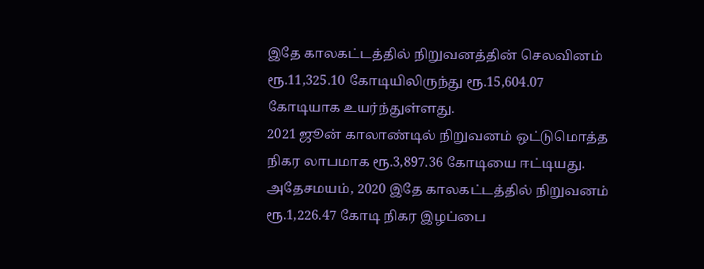இதே காலகட்டத்தில் நிறுவனத்தின் செலவினம் ரூ.11,325.10 கோடியிலிருந்து ரூ.15,604.07 கோடியாக உயர்ந்துள்ளது.
2021 ஜூன் காலாண்டில் நிறுவனம் ஒட்டுமொத்த நிகர லாபமாக ரூ.3,897.36 கோடியை ஈட்டியது. அதேசமயம், 2020 இதே காலகட்டத்தில் நிறுவனம் ரூ.1,226.47 கோடி நிகர இழப்பை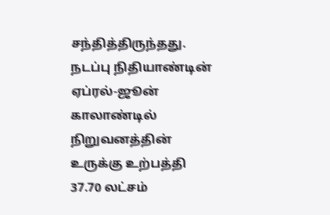சந்தித்திருந்தது.
நடப்பு நிதியாண்டின் ஏப்ரல்-ஜூன் காலாண்டில் நிறுவனத்தின் உருக்கு உற்பத்தி 37.70 லட்சம்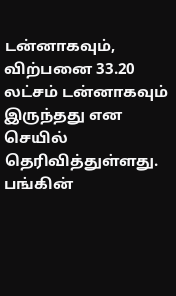டன்னாகவும், விற்பனை 33.20 லட்சம் டன்னாகவும் இருந்தது என செயில் தெரிவித்துள்ளது.
பங்கின்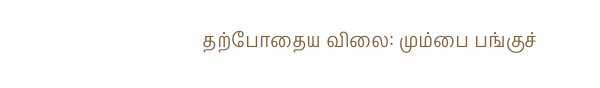தற்போதைய விலை: மும்பை பங்குச்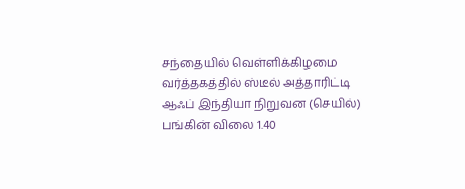சந்தையில் வெள்ளிக்கிழமை வர்த்தகத்தில் ஸ்டீல் அத்தாரிட்டி ஆஃப் இந்தியா நிறுவன (செயில்) பங்கின் விலை 1.40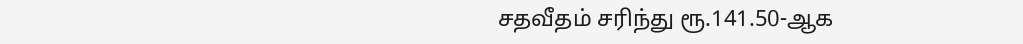சதவீதம் சரிந்து ரூ.141.50-ஆக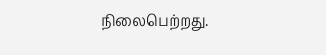நிலைபெற்றது.